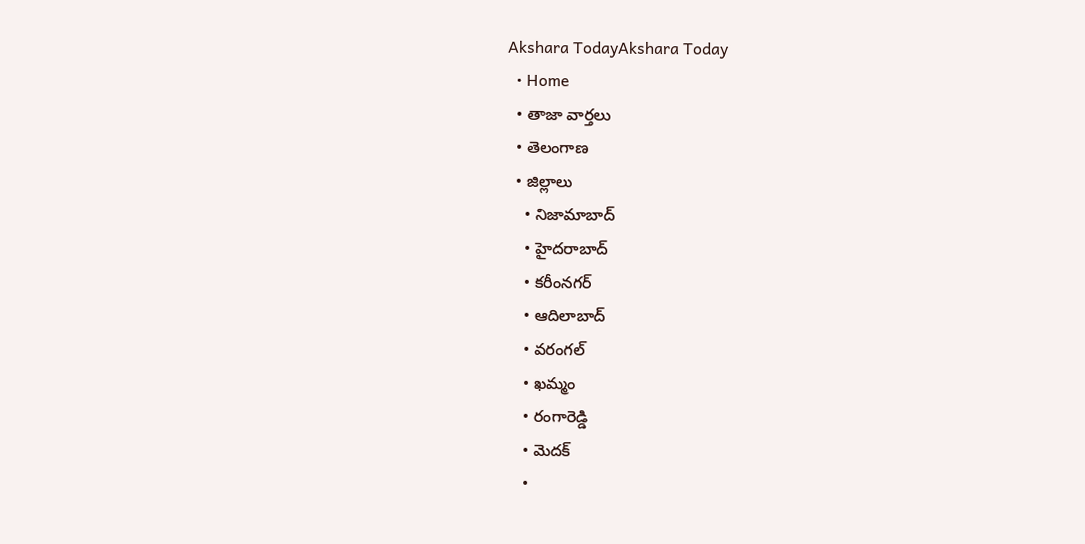Akshara TodayAkshara Today
  • Home
  • తాజా వార్తలు
  • తెలంగాణ
  • జిల్లాలు
    • నిజామాబాద్
    • హైదరాబాద్
    • కరీంనగర్
    • ఆదిలాబాద్
    • వరంగల్
    • ఖమ్మం
    • రంగారెడ్డి
    • మెదక్
    •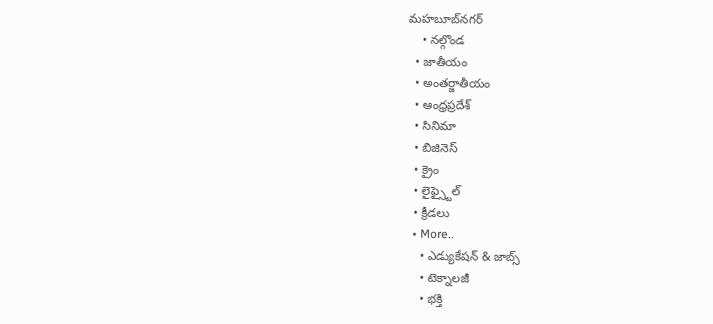మహబూబ్‌నగర్
    • నల్గొండ
  • జాతీయం
  • అంతర్జాతీయం
  • ఆంధ్రప్రదేశ్
  • సినిమా
  • బిజినెస్
  • క్రైం
  • లైఫ్స్టైల్
  • క్రీడలు
  • More..
    • ఎడ్యుకేషన్ & జాబ్స్
    • టెక్నాలజీ
    • భక్తి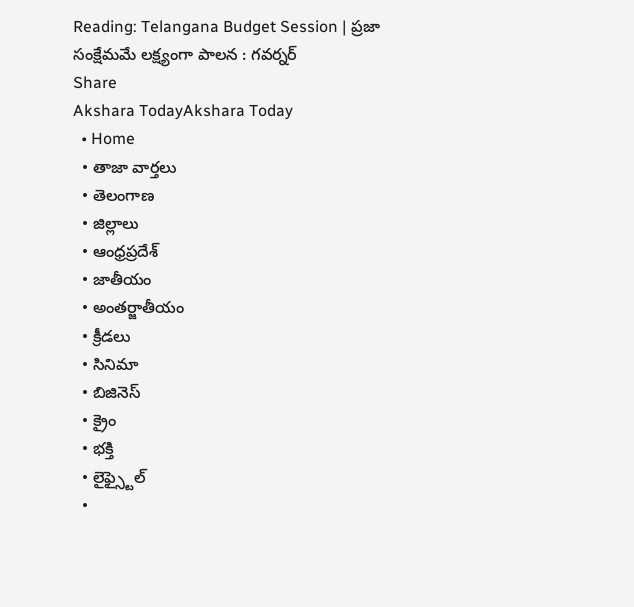Reading: Telangana Budget Session | ప్రజా సంక్షేమమే లక్ష్యంగా పాలన : గవర్నర్
Share
Akshara TodayAkshara Today
  • Home
  • తాజా వార్తలు
  • తెలంగాణ
  • జిల్లాలు
  • ఆంధ్రప్రదేశ్
  • జాతీయం
  • అంతర్జాతీయం
  • క్రీడలు
  • సినిమా
  • బిజినెస్
  • క్రైం
  • భక్తి
  • లైఫ్స్టైల్
  •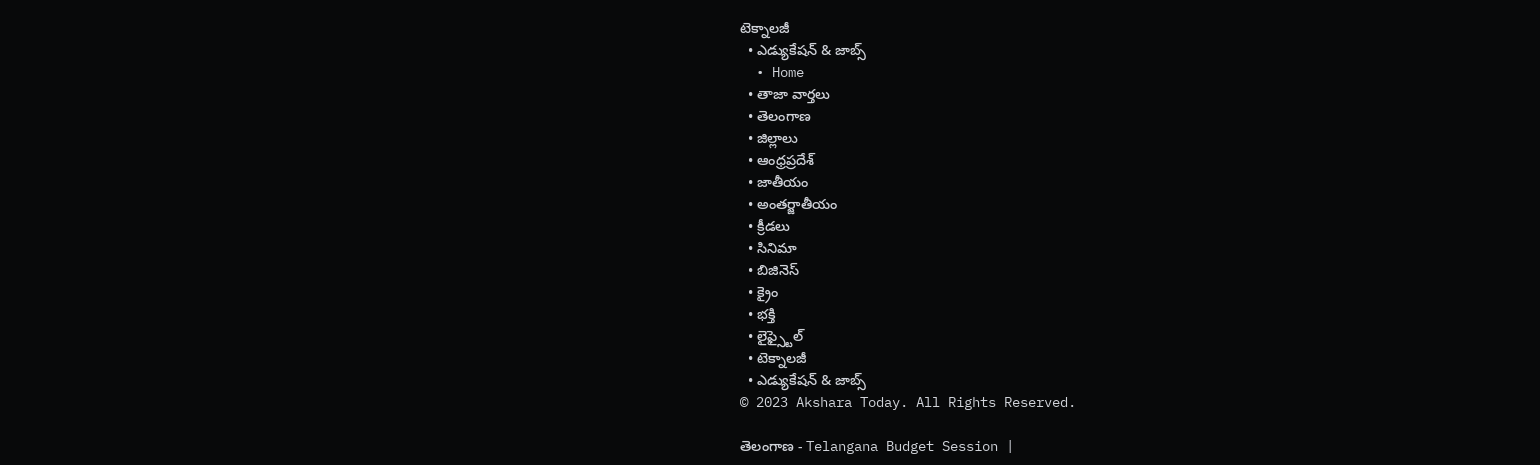టెక్నాలజీ
  • ఎడ్యుకేషన్ & జాబ్స్
  • Home
  • తాజా వార్తలు
  • తెలంగాణ
  • జిల్లాలు
  • ఆంధ్రప్రదేశ్
  • జాతీయం
  • అంతర్జాతీయం
  • క్రీడలు
  • సినిమా
  • బిజినెస్
  • క్రైం
  • భక్తి
  • లైఫ్స్టైల్
  • టెక్నాలజీ
  • ఎడ్యుకేషన్ & జాబ్స్
© 2023 Akshara Today. All Rights Reserved.

తెలంగాణ - Telangana Budget Session |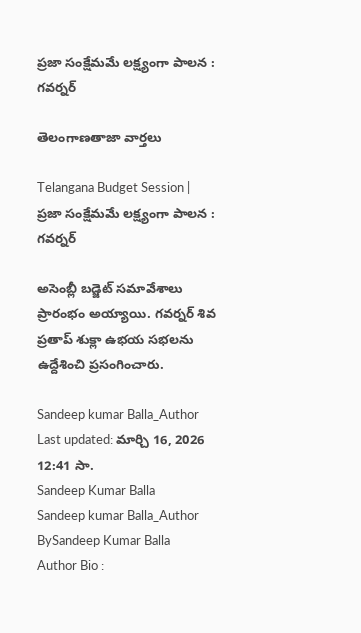ప్రజా సంక్షేమమే లక్ష్యంగా పాలన : గవర్నర్

తెలంగాణతాజా వార్తలు

Telangana Budget Session | ప్రజా సంక్షేమమే లక్ష్యంగా పాలన : గవర్నర్

అసెంబ్లీ బడ్జెట్ సమావేశాలు ప్రారంభం అయ్యాయి. గవర్నర్ శివ ప్రతాప్‌ శుక్లా ఉభయ సభలను ఉద్దేశించి ప్రసంగించారు.

Sandeep kumar Balla_Author
Last updated: మార్చి 16, 2026 12:41 సా.
Sandeep Kumar Balla
Sandeep kumar Balla_Author
BySandeep Kumar Balla
Author Bio :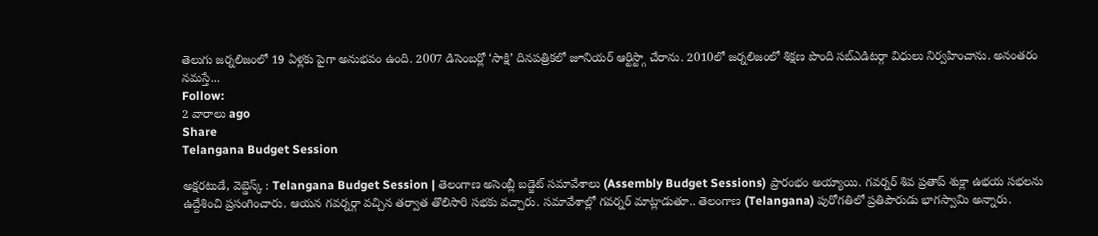తెలుగు జర్నలిజంలో 19 ఏళ్లకు పైగా అనుభవం ఉంది. 2007 డిసెంబర్లో ‘సాక్షి’ దినపత్రికలో జూనియర్ ఆర్టిస్ట్గా చేరాను. 2010లో జర్నలిజంలో శిక్షణ పొంది సబ్ఎడిటర్గా విధులు నిర్వహించాను. అనంతరం నమస్తే...
Follow:
2 వారాలు ago
Share
Telangana Budget Session

అక్షరటుడే, వెబ్డెస్క్ : Telangana Budget Session | తెలంగాణ అసెంబ్లీ బడ్జెట్ సమావేశాలు (Assembly Budget Sessions) ప్రారంభం అయ్యాయి. గవర్నర్ శివ ప్రతాప్‌ శుక్లా ఉభయ సభలను ఉద్దేశించి ప్రసంగించారు. ఆయన గవర్నర్గా వచ్చిన తర్వాత తొలిసారి సభకు వచ్చారు. సమావేశాల్లో గవర్నర్ మాట్లాడుతూ.. తెలంగాణ (Telangana) పురోగతిలో ప్రతిపౌరుడు భాగస్వామి అన్నారు.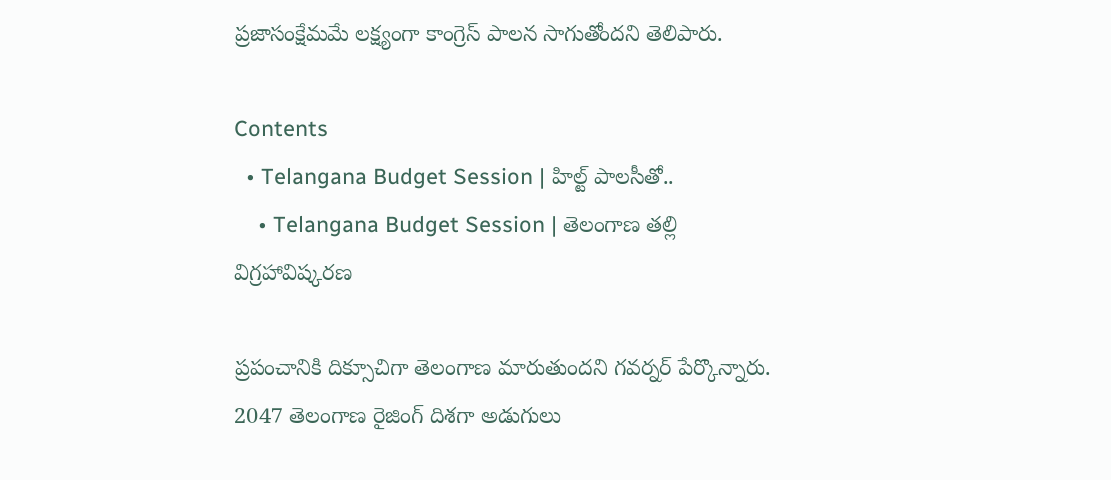ప్రజాసంక్షేమమే లక్ష్యంగా కాంగ్రెస్ పాలన సాగుతోందని తెలిపారు.

Contents
  • Telangana Budget Session | హిల్ట్ పాలసీతో..
    • Telangana Budget Session | తెలంగాణ తల్లి విగ్రహావిష్కరణ

ప్రపంచానికి దిక్సూచిగా తెలంగాణ మారుతుందని గవర్నర్ పేర్కొన్నారు. 2047 తెలంగాణ రైజింగ్‌ దిశగా అడుగులు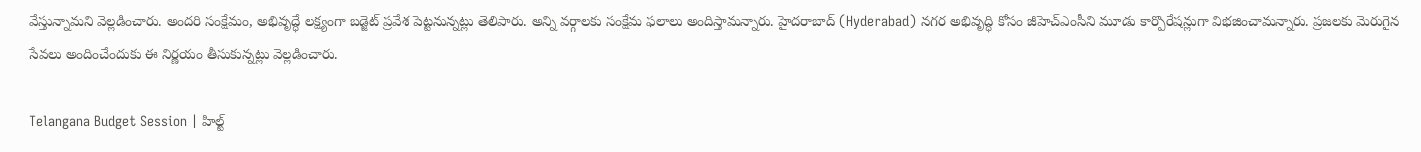వేస్తున్నామని వెల్లడించారు. అందరి సంక్షేమం, అభివృద్ధే లక్ష్యంగా బడ్జెట్ ప్రవేశ పెట్టనున్నట్లు తెలిపారు. అన్ని వర్గాలకు సంక్షేమ ఫలాలు అందిస్తామన్నారు. హైదరాబాద్ (Hyderabad) నగర అభివృద్ధి కోసం జీహెచ్ఎంసీని మూడు కార్పొరేషన్లుగా విభజించామన్నారు. ప్రజలకు మెరుగైన సేవలు అందించేందుకు ఈ నిర్ణయం తీసుకున్నట్లు వెల్లడించారు.

Telangana Budget Session | హిల్ట్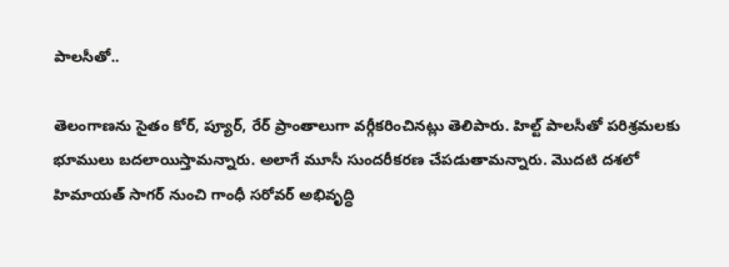పాలసీతో..

తెలంగాణను సైతం కోర్, ప్యూర్, రేర్ ప్రాంతాలుగా వర్గీకరించినట్లు తెలిపారు. హిల్ట్ పాలసీతో పరిశ్రమలకు భూములు బదలాయిస్తామన్నారు. అలాగే మూసీ సుందరీకరణ చేపడుతామన్నారు. మొదటి దశలో హిమాయత్ సాగర్ నుంచి గాంధీ సరోవర్ అభివృద్ధి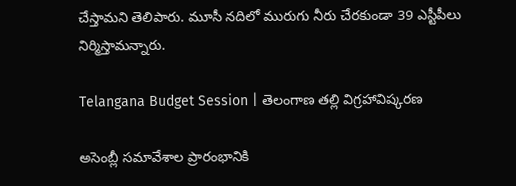చేస్తామని తెలిపారు. మూసీ నదిలో మురుగు నీరు చేరకుండా 39 ఎస్టీపీలు నిర్మిస్తామన్నారు.

Telangana Budget Session | తెలంగాణ తల్లి విగ్రహావిష్కరణ

అసెంబ్లీ సమావేశాల ప్రారంభానికి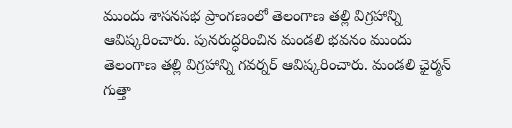ముందు శాసనసభ ప్రాంగణంలో తెలంగాణ తల్లి విగ్రహాన్ని ఆవిష్కరించారు. పునరుద్ధరించిన మండలి భవనం ముందు తెలంగాణ తల్లి విగ్రహాన్ని గవర్నర్‌ ఆవిష్కరించారు. మండలి ఛైర్మన్‌ గుత్తా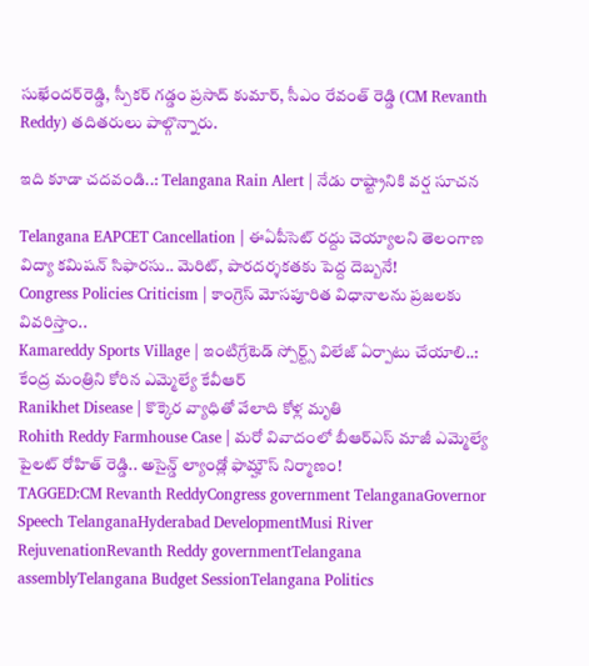సుఖేందర్‌రెడ్డి, స్పీకర్‌ గడ్డం ప్రసాద్‌ కుమార్‌, సీఎం రేవంత్‌ రెడ్డి (CM Revanth Reddy) తదితరులు పాల్గొన్నారు.

ఇది కూడా చదవండి..: Telangana Rain Alert | నేడు రాష్ట్రానికి వర్ష సూచన

Telangana EAPCET Cancellation | ఈఏపీసెట్ రద్దు చెయ్యాలని తెలంగాణ విద్యా కమిషన్ సిఫారసు.. మెరిట్, పారదర్శకతకు పెద్ద దెబ్బనే!
Congress Policies Criticism | కాంగ్రెస్ మోసపూరిత విధానాలను ప్రజలకు వివరిస్తాం..
Kamareddy Sports Village | ఇంటిగ్రేటెడ్ స్పోర్ట్స్ విలేజ్ ఏర్పాటు చేయాలి..: కేంద్ర మంత్రిని కోరిన ఎమ్మెల్యే కేవీఆర్
Ranikhet Disease | కొక్కెర వ్యాధితో వేలాది కోళ్ల మృతి
Rohith Reddy Farmhouse Case | మరో వివాదంలో బీఆర్ఎస్ మాజీ ఎమ్మెల్యే పైలట్ రోహిత్ రెడ్డి.. అసైన్డ్ ల్యాండ్లో ఫామ్హౌస్ నిర్మాణం!
TAGGED:CM Revanth ReddyCongress government TelanganaGovernor Speech TelanganaHyderabad DevelopmentMusi River RejuvenationRevanth Reddy governmentTelangana assemblyTelangana Budget SessionTelangana Politics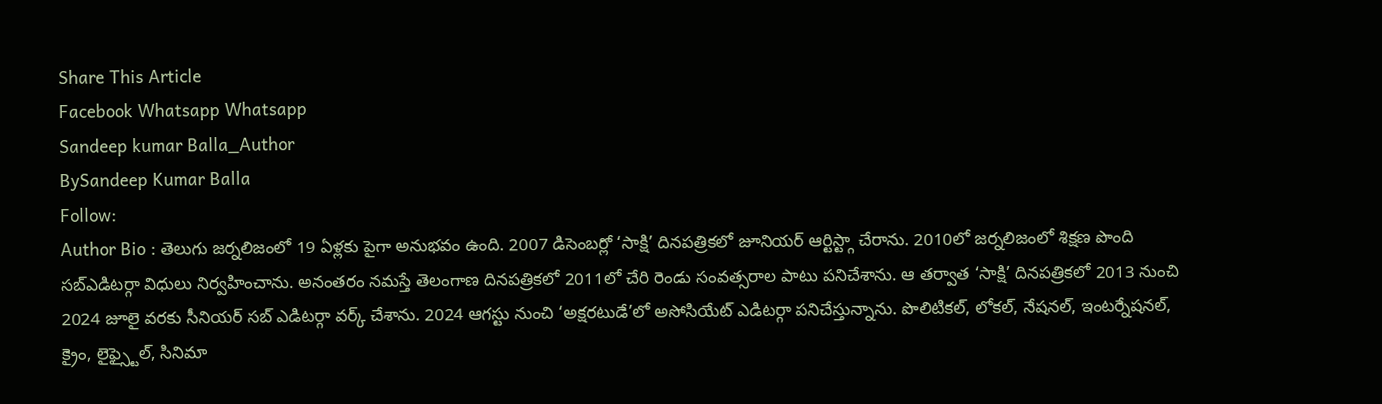Share This Article
Facebook Whatsapp Whatsapp
Sandeep kumar Balla_Author
BySandeep Kumar Balla
Follow:
Author Bio : తెలుగు జర్నలిజంలో 19 ఏళ్లకు పైగా అనుభవం ఉంది. 2007 డిసెంబర్లో ‘సాక్షి’ దినపత్రికలో జూనియర్ ఆర్టిస్ట్గా చేరాను. 2010లో జర్నలిజంలో శిక్షణ పొంది సబ్ఎడిటర్గా విధులు నిర్వహించాను. అనంతరం నమస్తే తెలంగాణ దినపత్రికలో 2011లో చేరి రెండు సంవత్సరాల పాటు పనిచేశాను. ఆ తర్వాత ‘సాక్షి’ దినపత్రికలో 2013 నుంచి 2024 జూలై వరకు సీనియర్ సబ్ ఎడిటర్గా వర్క్ చేశాను. 2024 ఆగస్టు నుంచి ‘అక్షరటుడే’లో అసోసియేట్ ఎడిటర్గా పనిచేస్తున్నాను. పొలిటికల్, లోకల్, నేషనల్, ఇంటర్నేషనల్, క్రైం, లైఫ్స్టైల్, సినిమా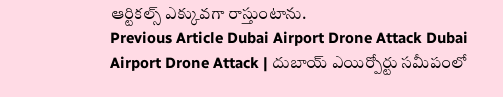ఆర్టికల్స్ ఎక్కువగా రాస్తుంటాను.
Previous Article Dubai Airport Drone Attack Dubai Airport Drone Attack | దుబాయ్ ఎయిర్పోర్టు సమీపంలో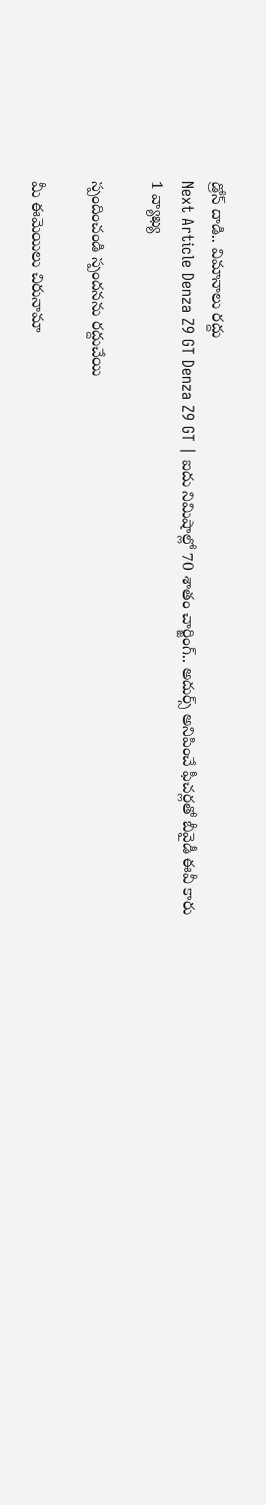డ్రోన్ దాడి.. విమానాలు రద్దు
Next Article Denza Z9 GT Denza Z9 GT | ఐదు నిమిషాల్లో 70 శాతం చార్జింగ్.. అదుర్స్ అనిపించే ఫీచర్లతో బీవైడీ ఈవీ కారు
1 వ్యాఖ్య

స్పందించండి స్పందనను రద్దుచేయి

మీ ఈమెయిలు చిరునామా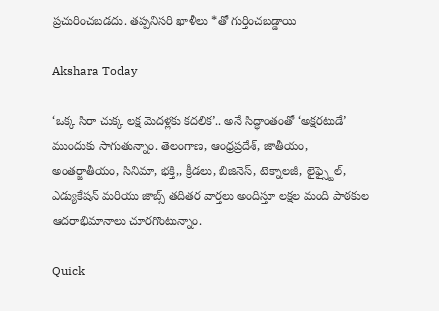ప్రచురించబడదు. తప్పనిసరి ఖాళీలు *తో గుర్తించబడ్డాయి

Akshara Today

‘ఒక్క సిరా చుక్క లక్ష మెదళ్లకు కదలిక’.. అనే సిద్ధాంతంతో ‘అక్షరటుడే’ ముందుకు సాగుతున్నాం. తెలంగాణ, ఆంధ్రప్రదేశ్, జాతీయం, అంతర్జాతీయం, సినిమా, భక్తి,, క్రీడలు, బిజినెస్, టెక్నాలజీ, లైఫ్స్టైల్, ఎడ్యుకేషన్ మరియు జాబ్స్ తదితర వార్తలు అందిస్తూ లక్షల మంది పాఠకుల ఆదరాభిమానాలు చూరగొంటున్నాం.

Quick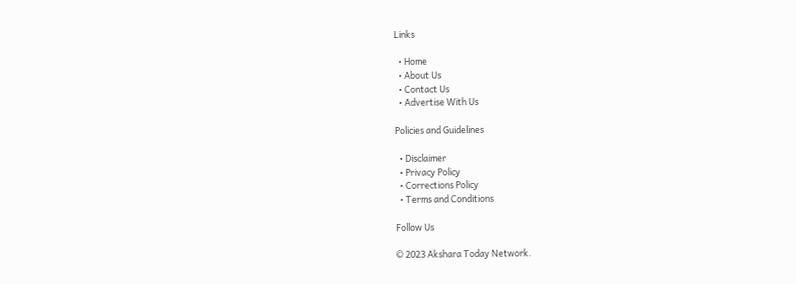Links

  • Home
  • About Us
  • Contact Us
  • Advertise With Us

Policies and Guidelines

  • Disclaimer
  • Privacy Policy
  • Corrections Policy
  • Terms and Conditions

Follow Us

© 2023 Akshara Today Network.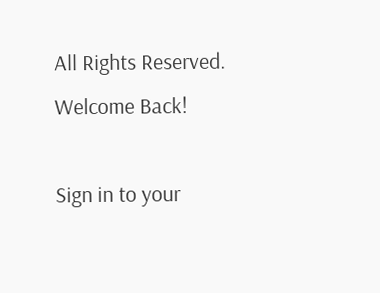All Rights Reserved.
Welcome Back!

Sign in to your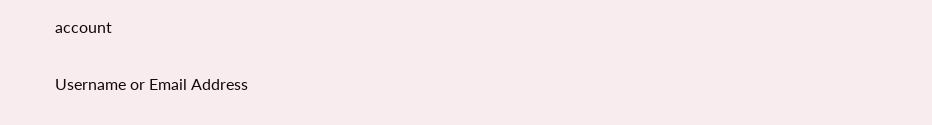account

Username or Email Address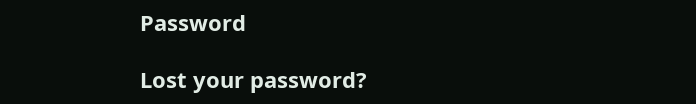Password

Lost your password?